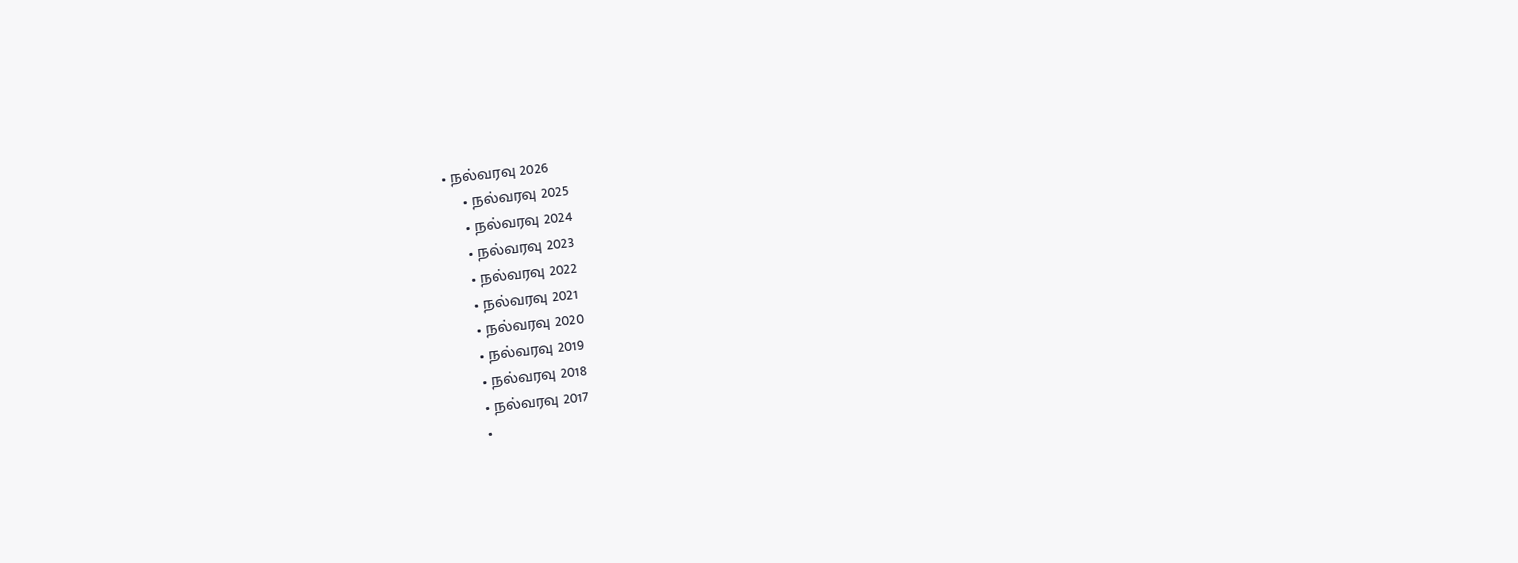• நல்வரவு 2026
    • நல்வரவு 2025
    • நல்வரவு 2024
    • நல்வரவு 2023
    • நல்வரவு 2022
    • நல்வரவு 2021
    • நல்வரவு 2020
    • நல்வரவு 2019
    • நல்வரவு 2018
    • நல்வரவு 2017
    •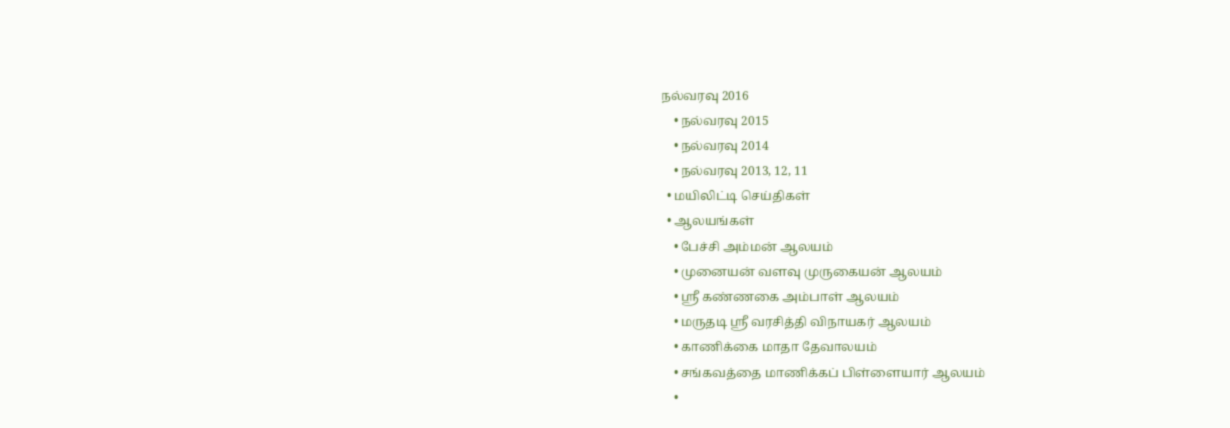நல்வரவு 2016
    • நல்வரவு 2015
    • நல்வரவு 2014
    • நல்வரவு 2013, 12, 11
  • மயிலிட்டி செய்திகள்
  • ஆலயங்கள்
    • பேச்சி அம்மன் ஆலயம்
    • முனையன் வளவு முருகையன் ஆலயம்
    • ஸ்ரீ கண்ணகை அம்பாள் ஆலயம்
    • மருதடி ஸ்ரீ வரசித்தி விநாயகர் ஆலயம்
    • காணிக்கை மாதா தேவாலயம்
    • சங்கவத்தை மாணிக்கப் பிள்ளையார் ஆலயம்
    •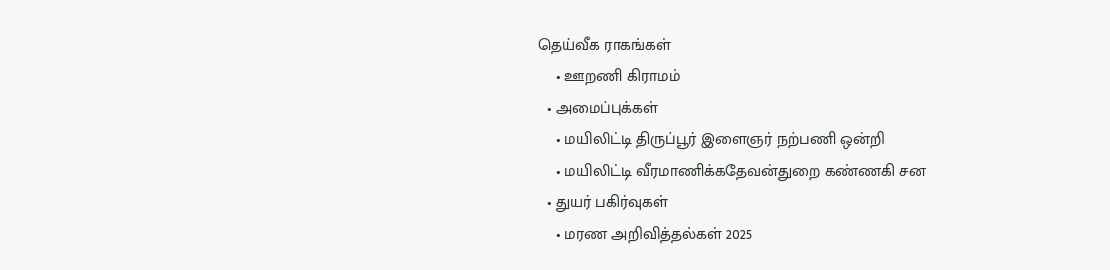தெய்வீக ராகங்கள்
    • ஊறணி கிராமம்
  • அமைப்புக்கள்
    • மயிலிட்டி திருப்பூர் இளைஞர் நற்பணி ஒன்றி
    • மயிலிட்டி வீரமாணிக்கதேவன்துறை கண்ணகி சன
  • துயர் பகிர்வுகள்
    • மரண அறிவித்தல்கள் 2025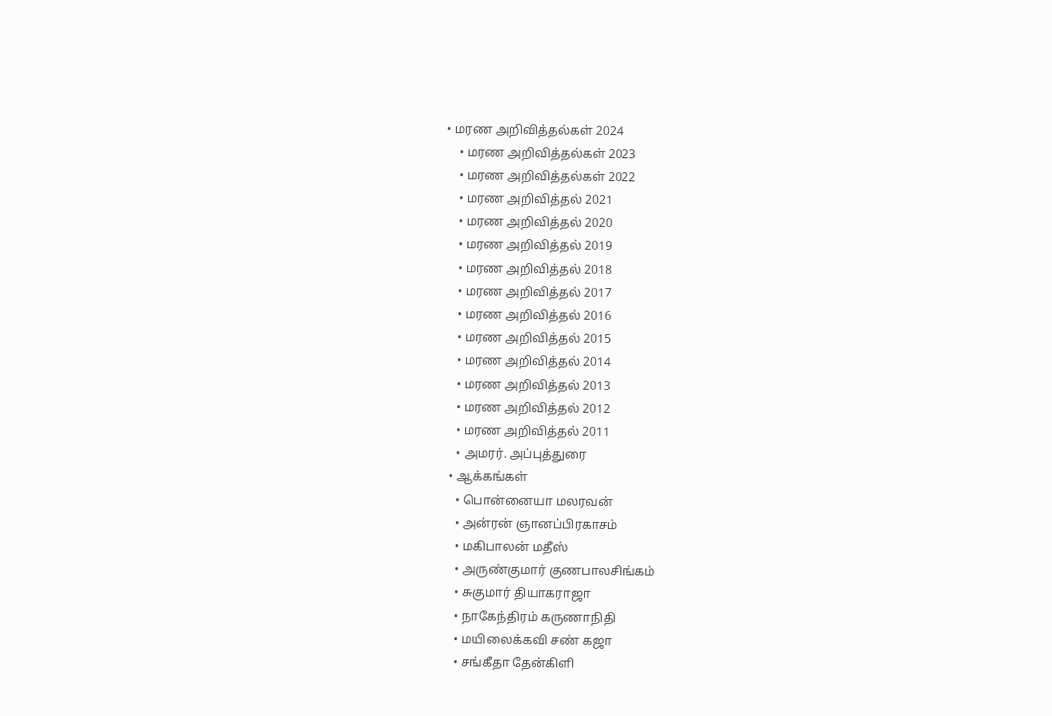• மரண அறிவித்தல்கள் 2024
    • மரண அறிவித்தல்கள் 2023
    • மரண அறிவித்தல்கள் 2022
    • மரண அறிவித்தல் 2021
    • மரண அறிவித்தல் 2020
    • மரண அறிவித்தல் 2019
    • மரண அறிவித்தல் 2018
    • மரண அறிவித்தல் 2017
    • மரண அறிவித்தல் 2016
    • மரண அறிவித்தல் 2015
    • மரண அறிவித்தல் 2014
    • மரண அறிவித்தல் 2013
    • மரண அறிவித்தல் 2012
    • மரண அறிவித்தல் 2011
    • அமரர். அப்புத்துரை
  • ஆக்கங்கள்
    • பொன்னையா மலரவன்
    • அன்ரன் ஞானப்பிரகாசம்
    • மகிபாலன் மதீஸ்
    • அருண்குமார் குணபாலசிங்கம்
    • சுகுமார் தியாகராஜா
    • நாகேந்திரம் கருணாநிதி
    • மயிலைக்கவி சண் கஜா
    • சங்கீதா தேன்கிளி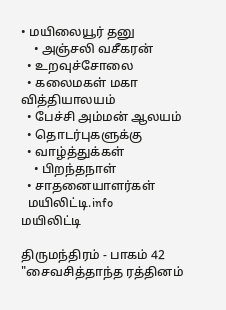• மயிலையூர் தனு
    • அஞ்சலி வசீகரன்
  • உறவுச்சோலை
  • கலைமகள் மகா வித்தியாலயம்
  • பேச்சி அம்மன் ஆலயம்
  • தொடர்புகளுக்கு
  • வாழ்த்துக்கள்
    • பிறந்தநாள்
  • சாதனையாளர்கள்
  மயிலிட்டி.info
மயிலிட்டி

திருமந்திரம் - பாகம் 42 "சைவசித்தாந்த ரத்தினம்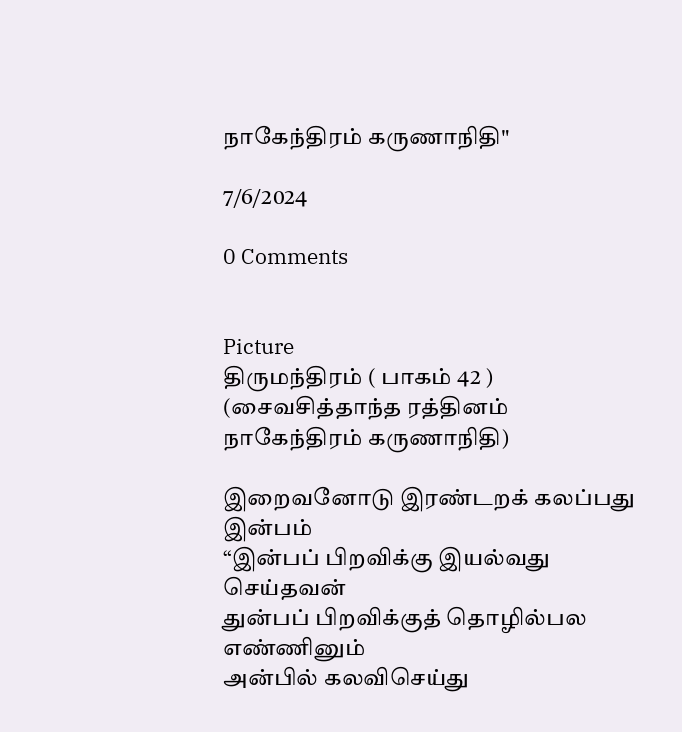நாகேந்திரம் கருணாநிதி"

7/6/2024

0 Comments


Picture
திருமந்திரம் ( பாகம் 42 )
(சைவசித்தாந்த ரத்தினம் நாகேந்திரம் கருணாநிதி)

இறைவனோடு இரண்டறக் கலப்பது இன்பம்
“இன்பப் பிறவிக்கு இயல்வது செய்தவன்
துன்பப் பிறவிக்குத் தொழில்பல எண்ணினும்
அன்பில் கலவிசெய்து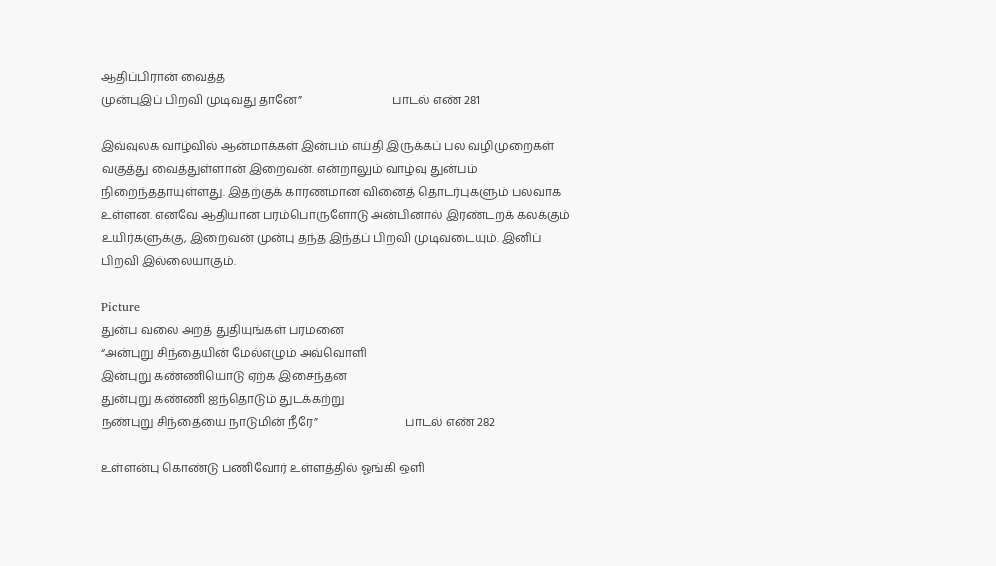ஆதிப்பிரான் வைத்த
முன்புஇப் பிறவி முடிவது தானே”                               பாடல் எண் 281

இவ்வுலக வாழ்வில் ஆன்மாக்கள் இன்பம் எய்தி இருக்கப் பல வழிமுறைகள் வகுத்து வைத்துள்ளான் இறைவன். என்றாலும் வாழ்வு துன்பம் நிறைந்ததாயுள்ளது. இதற்குக் காரணமான வினைத் தொடர்புகளும் பலவாக உள்ளன. எனவே ஆதியான பரம்பொருளோடு அன்பினால் இரண்டறக் கலக்கும் உயிர்களுக்கு, இறைவன் முன்பு தந்த இந்தப் பிறவி முடிவடையும். இனிப் பிறவி இல்லையாகும்.

Picture
துன்ப வலை அறத் துதியுங்கள் பரமனை
“அன்புறு சிந்தையின் மேல்எழும் அவ்வொளி
இன்புறு கண்ணியொடு ஏற்க இசைந்தன
துன்புறு கண்ணி ஐந்தொடும் துடக்கற்று
நண்புறு சிந்தையை நாடுமின் நீரே”                              பாடல் எண் 282

உள்ளன்பு கொண்டு பணிவோர் உள்ளத்தில் ஓங்கி ஒளி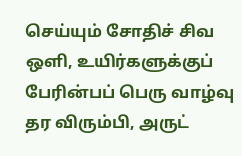செய்யும் சோதிச் சிவ ஒளி, உயிர்களுக்குப் பேரின்பப் பெரு வாழ்வு தர விரும்பி, அருட்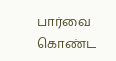பார்வை கொண்ட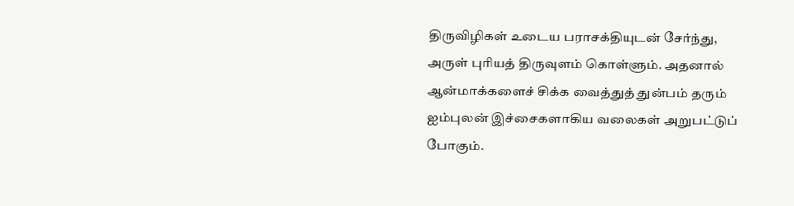திருவிழிகள் உடைய பராசக்தியுடன் சேர்ந்து, அருள் புரியத் திருவுளம் கொள்ளும். அதனால் ஆன்மாக்களைச் சிக்க வைத்துத் துன்பம் தரும் ஐம்புலன் இச்சைகளாகிய வலைகள் அறுபட்டுப் போகும்.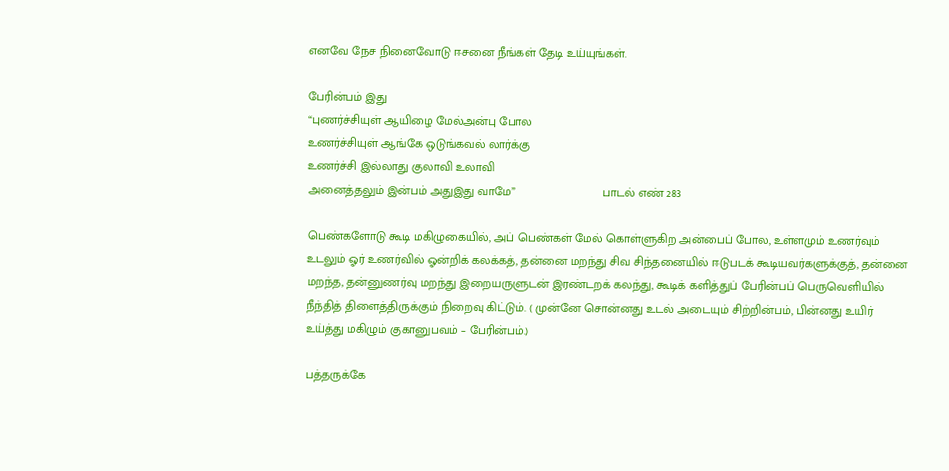எனவே நேச நினைவோடு ஈசனை நீங்கள் தேடி உய்யுங்கள்.

பேரின்பம் இது
“புணர்ச்சியுள் ஆயிழை மேல்அன்பு போல
உணர்ச்சியுள் ஆங்கே ஒடுங்கவல் லார்க்கு
உணர்ச்சி இல்லாது குலாவி உலாவி
அனைத்தலும் இன்பம் அதுஇது வாமே”                          பாடல் எண் 283

பெண்களோடு கூடி மகிழுகையில், அப் பெண்கள் மேல் கொள்ளுகிற அன்பைப் போல, உள்ளமும் உணர்வும் உடலும் ஓர் உணர்வில் ஓன்றிக் கலக்கத், தன்னை மறந்து சிவ சிந்தனையில் ஈடுபடக் கூடியவர்களுக்குத், தன்னை மறந்த, தன்னுணர்வு மறந்து இறையருளுடன் இரண்டறக் கலந்து, கூடிக் களித்துப் பேரின்பப் பெருவெளியில் நீந்தித் திளைத்திருக்கும் நிறைவு கிட்டும். ( முன்னே சொன்னது உடல் அடையும் சிற்றின்பம், பின்னது உயிர் உய்த்து மகிழும் குகானுபவம் – பேரின்பம்.)

பத்தருக்கே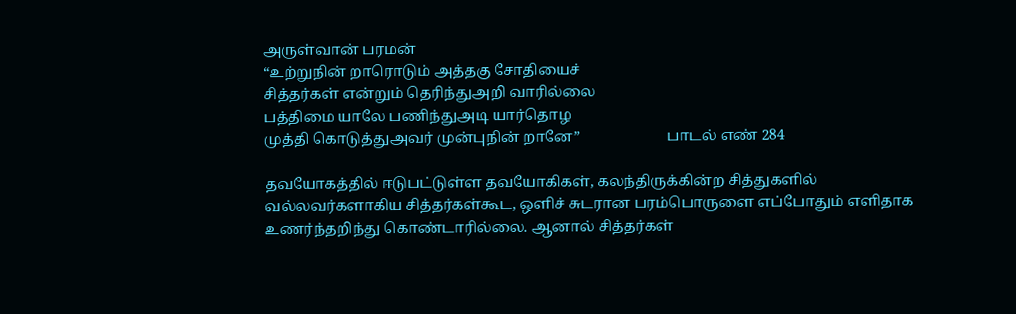அருள்வான் பரமன்
“உற்றுநின் றாரொடும் அத்தகு சோதியைச்
சித்தர்கள் என்றும் தெரிந்துஅறி வாரில்லை
பத்திமை யாலே பணிந்துஅடி யார்தொழ
முத்தி கொடுத்துஅவர் முன்புநின் றானே”                        பாடல் எண் 284

தவயோகத்தில் ஈடுபட்டுள்ள தவயோகிகள், கலந்திருக்கின்ற சித்துகளில் வல்லவர்களாகிய சித்தர்கள்கூட, ஒளிச் சுடரான பரம்பொருளை எப்போதும் எளிதாக உணர்ந்தறிந்து கொண்டாரில்லை. ஆனால் சித்தர்கள்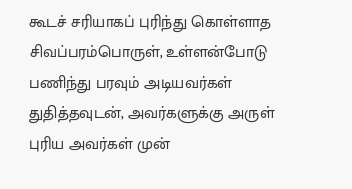கூடச் சரியாகப் புரிந்து கொள்ளாத சிவப்பரம்பொருள், உள்ளன்போடு பணிந்து பரவும் அடியவர்கள் துதித்தவுடன், அவர்களுக்கு அருள் புரிய அவர்கள் முன்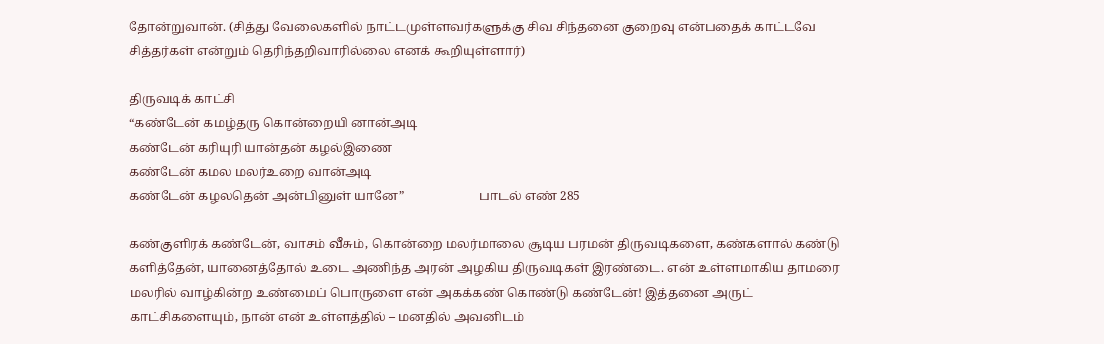தோன்றுவான். (சித்து வேலைகளில் நாட்டமுள்ளவர்களுக்கு சிவ சிந்தனை குறைவு என்பதைக் காட்டவே சித்தர்கள் என்றும் தெரிந்தறிவாரில்லை எனக் கூறியுள்ளார்)

திருவடிக் காட்சி
“கண்டேன் கமழ்தரு கொன்றையி னான்அடி
கண்டேன் கரியுரி யான்தன் கழல்இணை
கண்டேன் கமல மலர்உறை வான்அடி
கண்டேன் கழலதென் அன்பினுள் யானே”                        பாடல் எண் 285

கண்குளிரக் கண்டேன், வாசம் வீசும், கொன்றை மலர்மாலை சூடிய பரமன் திருவடிகளை, கண்களால் கண்டு களித்தேன், யானைத்தோல் உடை அணிந்த அரன் அழகிய திருவடிகள் இரண்டை. என் உள்ளமாகிய தாமரை மலரில் வாழ்கின்ற உண்மைப் பொருளை என் அகக்கண் கொண்டு கண்டேன்! இத்தனை அருட் காட்சிகளையும், நான் என் உள்ளத்தில் – மனதில் அவனிடம்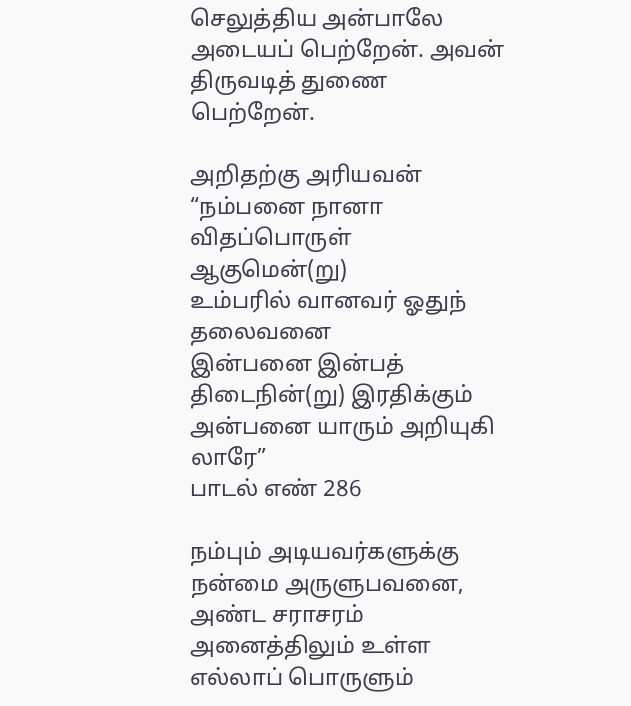செலுத்திய அன்பாலே அடையப் பெற்றேன். அவன் திருவடித் துணை பெற்றேன்.

அறிதற்கு அரியவன்
“நம்பனை நானா விதப்பொருள் ஆகுமென்(று)
உம்பரில் வானவர் ஓதுந் தலைவனை
இன்பனை இன்பத் திடைநின்(று) இரதிக்கும்
அன்பனை யாரும் அறியுகி லாரே”                               பாடல் எண் 286

நம்பும் அடியவர்களுக்கு நன்மை அருளுபவனை, அண்ட சராசரம் அனைத்திலும் உள்ள எல்லாப் பொருளும்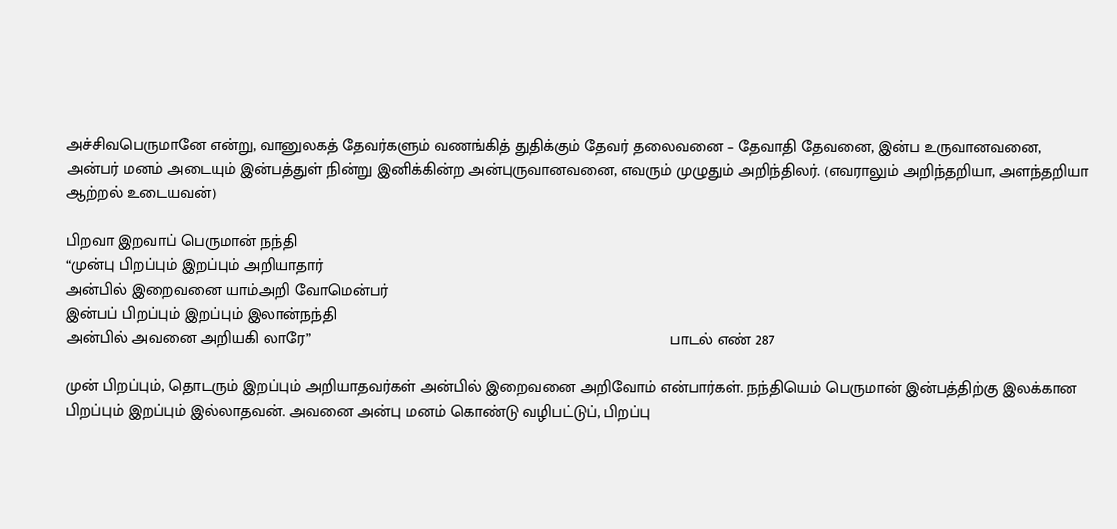அச்சிவபெருமானே என்று, வானுலகத் தேவர்களும் வணங்கித் துதிக்கும் தேவர் தலைவனை – தேவாதி தேவனை, இன்ப உருவானவனை, அன்பர் மனம் அடையும் இன்பத்துள் நின்று இனிக்கின்ற அன்புருவானவனை, எவரும் முழுதும் அறிந்திலர். (எவராலும் அறிந்தறியா, அளந்தறியா ஆற்றல் உடையவன்)

பிறவா இறவாப் பெருமான் நந்தி
“முன்பு பிறப்பும் இறப்பும் அறியாதார்
அன்பில் இறைவனை யாம்அறி வோமென்பர்
இன்பப் பிறப்பும் இறப்பும் இலான்நந்தி
அன்பில் அவனை அறியகி லாரே”                                                                                பாடல் எண் 287

முன் பிறப்பும், தொடரும் இறப்பும் அறியாதவர்கள் அன்பில் இறைவனை அறிவோம் என்பார்கள். நந்தியெம் பெருமான் இன்பத்திற்கு இலக்கான பிறப்பும் இறப்பும் இல்லாதவன். அவனை அன்பு மனம் கொண்டு வழிபட்டுப், பிறப்பு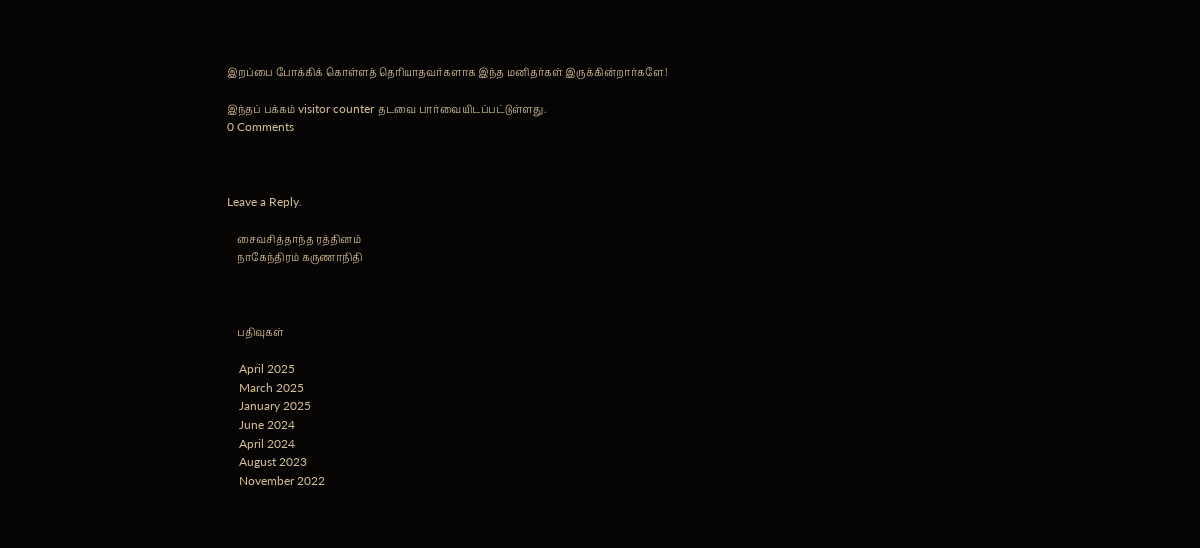இறப்பை போக்கிக் கொள்ளத் தெரியாதவர்களாக இந்த மனிதர்கள் இருக்கின்றார்களே!

இந்தப் பக்கம் visitor counter தடவை பார்வையிடப்பட்டுள்ளது.
0 Comments



Leave a Reply.

    சைவசித்தாந்த ரத்தினம்
    நாகேந்திரம் கருணாநிதி



    பதிவுகள்

    April 2025
    March 2025
    January 2025
    June 2024
    April 2024
    August 2023
    November 2022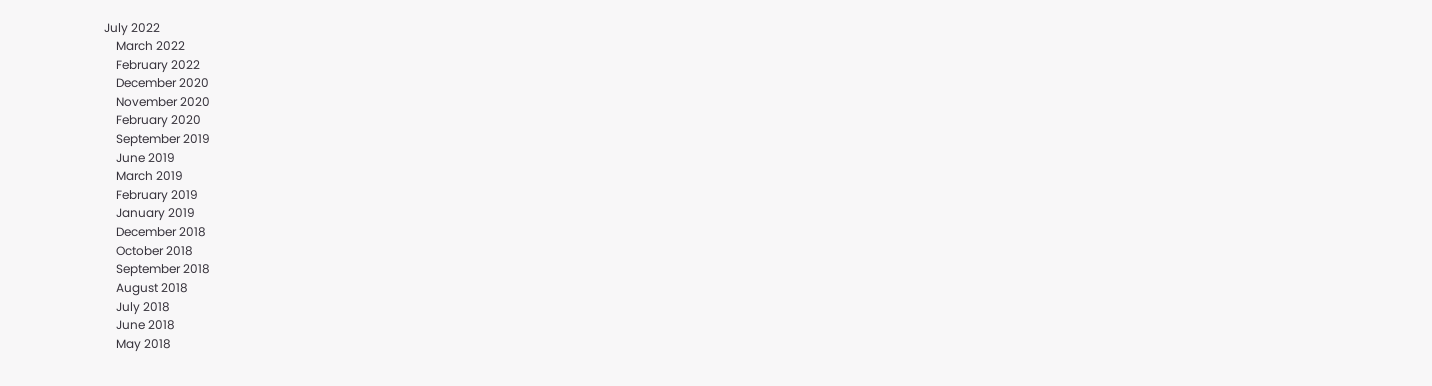July 2022
    March 2022
    February 2022
    December 2020
    November 2020
    February 2020
    September 2019
    June 2019
    March 2019
    February 2019
    January 2019
    December 2018
    October 2018
    September 2018
    August 2018
    July 2018
    June 2018
    May 2018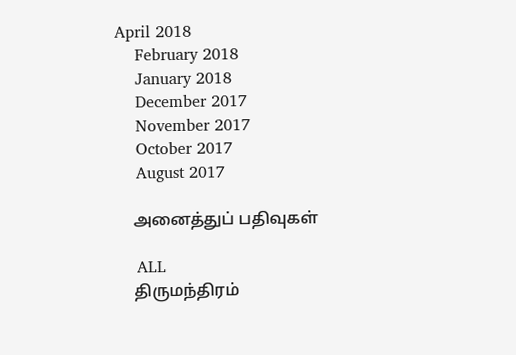April 2018
    February 2018
    January 2018
    December 2017
    November 2017
    October 2017
    August 2017

    அனைத்துப் பதிவுகள்

    ALL
    திருமந்திரம்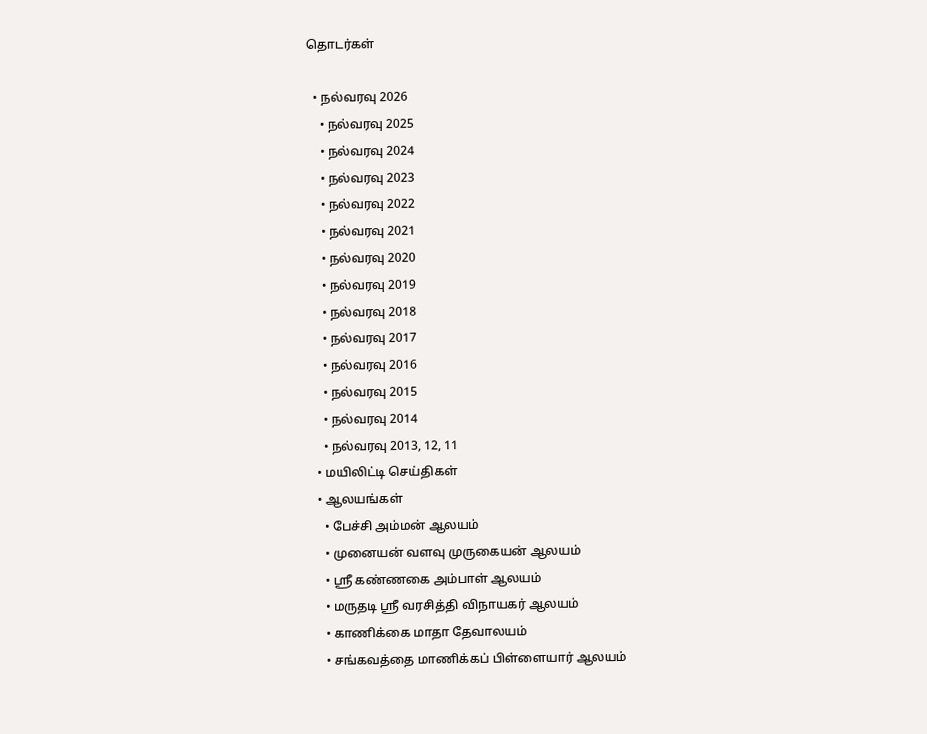தொடர்கள்

  • நல்வரவு 2026
    • நல்வரவு 2025
    • நல்வரவு 2024
    • நல்வரவு 2023
    • நல்வரவு 2022
    • நல்வரவு 2021
    • நல்வரவு 2020
    • நல்வரவு 2019
    • நல்வரவு 2018
    • நல்வரவு 2017
    • நல்வரவு 2016
    • நல்வரவு 2015
    • நல்வரவு 2014
    • நல்வரவு 2013, 12, 11
  • மயிலிட்டி செய்திகள்
  • ஆலயங்கள்
    • பேச்சி அம்மன் ஆலயம்
    • முனையன் வளவு முருகையன் ஆலயம்
    • ஸ்ரீ கண்ணகை அம்பாள் ஆலயம்
    • மருதடி ஸ்ரீ வரசித்தி விநாயகர் ஆலயம்
    • காணிக்கை மாதா தேவாலயம்
    • சங்கவத்தை மாணிக்கப் பிள்ளையார் ஆலயம்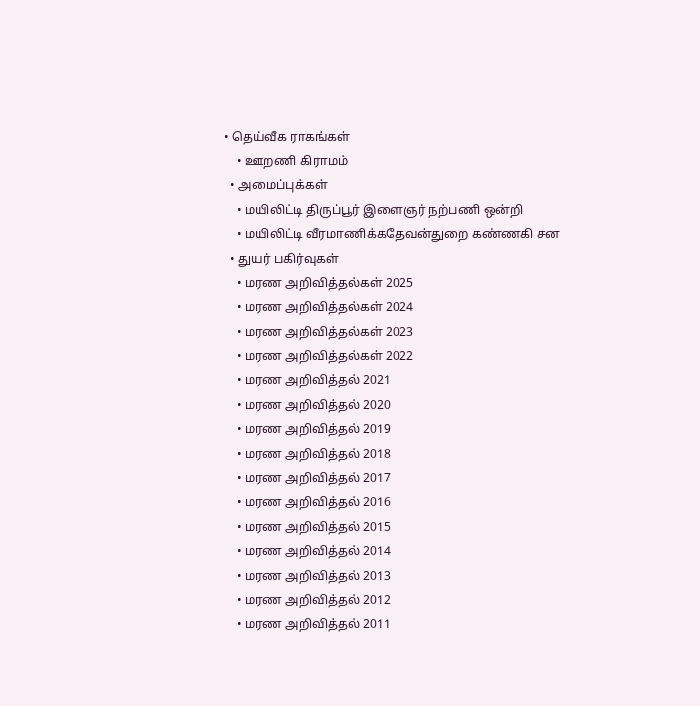• தெய்வீக ராகங்கள்
    • ஊறணி கிராமம்
  • அமைப்புக்கள்
    • மயிலிட்டி திருப்பூர் இளைஞர் நற்பணி ஒன்றி
    • மயிலிட்டி வீரமாணிக்கதேவன்துறை கண்ணகி சன
  • துயர் பகிர்வுகள்
    • மரண அறிவித்தல்கள் 2025
    • மரண அறிவித்தல்கள் 2024
    • மரண அறிவித்தல்கள் 2023
    • மரண அறிவித்தல்கள் 2022
    • மரண அறிவித்தல் 2021
    • மரண அறிவித்தல் 2020
    • மரண அறிவித்தல் 2019
    • மரண அறிவித்தல் 2018
    • மரண அறிவித்தல் 2017
    • மரண அறிவித்தல் 2016
    • மரண அறிவித்தல் 2015
    • மரண அறிவித்தல் 2014
    • மரண அறிவித்தல் 2013
    • மரண அறிவித்தல் 2012
    • மரண அறிவித்தல் 2011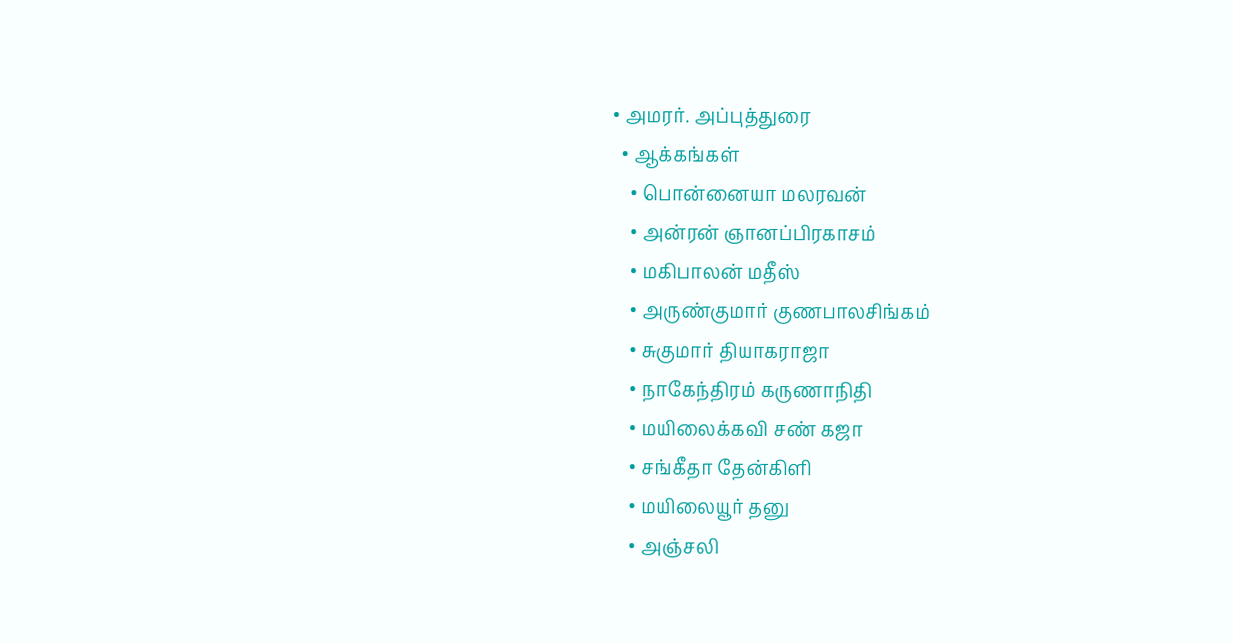• அமரர். அப்புத்துரை
  • ஆக்கங்கள்
    • பொன்னையா மலரவன்
    • அன்ரன் ஞானப்பிரகாசம்
    • மகிபாலன் மதீஸ்
    • அருண்குமார் குணபாலசிங்கம்
    • சுகுமார் தியாகராஜா
    • நாகேந்திரம் கருணாநிதி
    • மயிலைக்கவி சண் கஜா
    • சங்கீதா தேன்கிளி
    • மயிலையூர் தனு
    • அஞ்சலி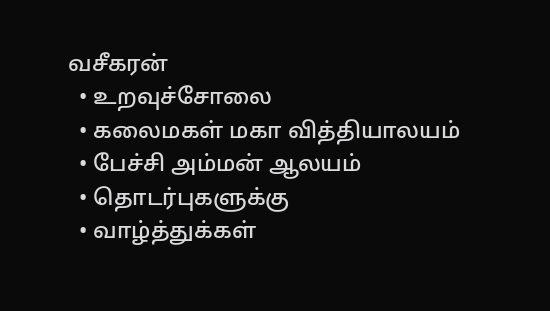வசீகரன்
  • உறவுச்சோலை
  • கலைமகள் மகா வித்தியாலயம்
  • பேச்சி அம்மன் ஆலயம்
  • தொடர்புகளுக்கு
  • வாழ்த்துக்கள்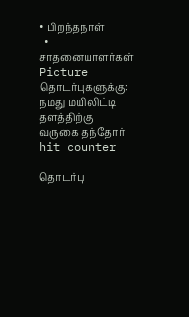• பிறந்தநாள்
  • சாதனையாளர்கள்
Picture
தொடர்புகளுக்கு:
நமது மயிலிட்டி தளத்திற்கு வருகை தந்தோர்
hit counter

தொடர்பு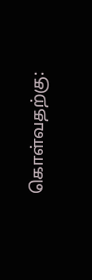கொள்வதற்கு: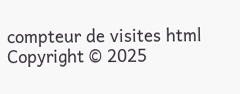compteur de visites html
Copyright © 2025